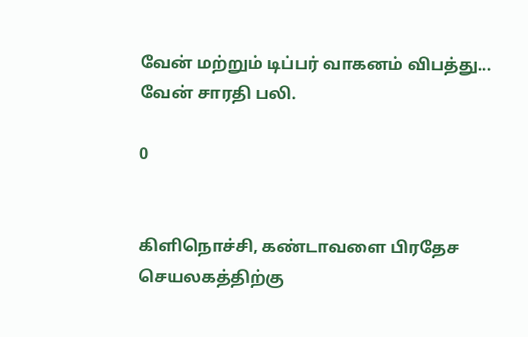வேன் மற்றும் டிப்பர் வாகனம் விபத்து... வேன் சாரதி பலி.

0


கிளிநொச்சி, கண்டாவளை பிரதேச செயலகத்திற்கு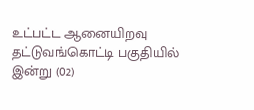உட்பட்ட ஆனையிறவு தட்டுவங்கொட்டி பகுதியில்
இன்று (02)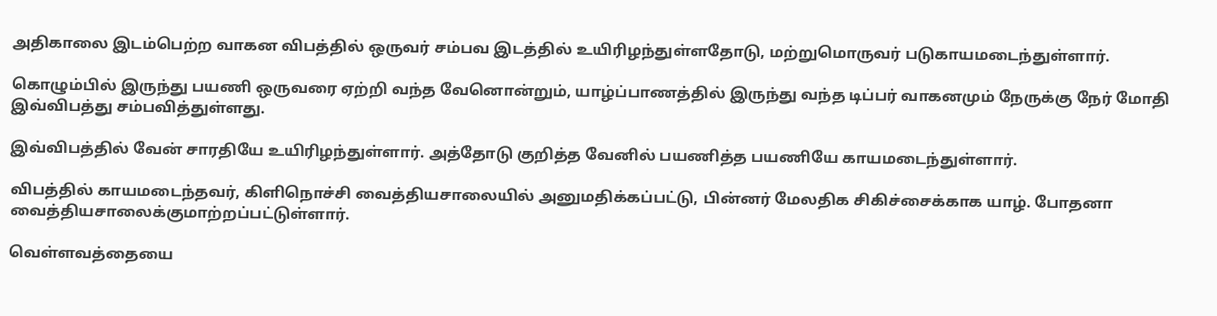அதிகாலை இடம்பெற்ற வாகன விபத்தில் ஒருவர் சம்பவ இடத்தில் உயிரிழந்துள்ளதோடு, மற்றுமொருவர் படுகாயமடைந்துள்ளார்.

கொழும்பில் இருந்து பயணி ஒருவரை ஏற்றி வந்த வேனொன்றும், யாழ்ப்பாணத்தில் இருந்து வந்த டிப்பர் வாகனமும் நேருக்கு நேர் மோதி இவ்விபத்து சம்பவித்துள்ளது.

இவ்விபத்தில் வேன் சாரதியே உயிரிழந்துள்ளார். அத்தோடு குறித்த வேனில் பயணித்த பயணியே காயமடைந்துள்ளார்.

விபத்தில் காயமடைந்தவர், கிளிநொச்சி வைத்தியசாலையில் அனுமதிக்கப்பட்டு, பின்னர் மேலதிக சிகிச்சைக்காக யாழ். போதனா வைத்தியசாலைக்குமாற்றப்பட்டுள்ளார்.

வெள்ளவத்தையை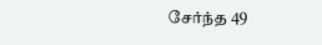சேர்ந்த 49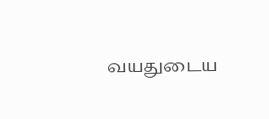வயதுடைய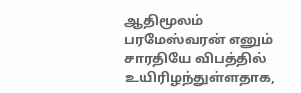ஆதிமூலம் பரமேஸ்வரன் எனும் சாரதியே விபத்தில் உயிரிழந்துள்ளதாக,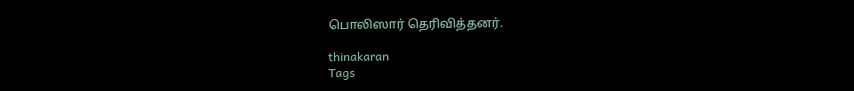பொலிஸார் தெரிவித்தனர்.

thinakaran
Tags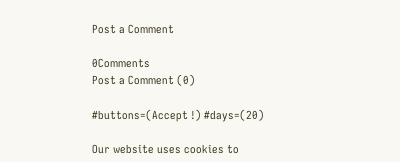Post a Comment

0Comments
Post a Comment (0)

#buttons=(Accept !) #days=(20)

Our website uses cookies to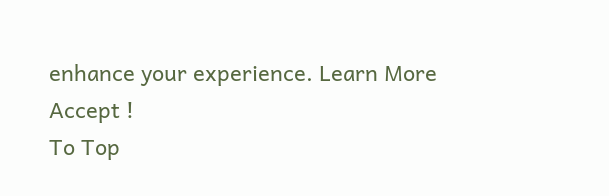enhance your experience. Learn More
Accept !
To Top